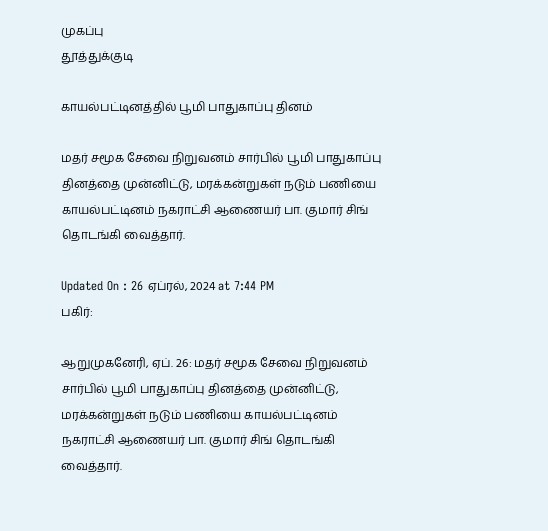முகப்பு
தூத்துக்குடி

காயல்பட்டினத்தில் பூமி பாதுகாப்பு தினம்

மதர் சமூக சேவை நிறுவனம் சார்பில் பூமி பாதுகாப்பு தினத்தை முன்னிட்டு, மரக்கன்றுகள் நடும் பணியை காயல்பட்டினம் நகராட்சி ஆணையர் பா. குமார் சிங் தொடங்கி வைத்தார்.

Updated On : 26 ஏப்ரல், 2024 at 7:44 PM
பகிர்:

ஆறுமுகனேரி, ஏப். 26: மதர் சமூக சேவை நிறுவனம் சார்பில் பூமி பாதுகாப்பு தினத்தை முன்னிட்டு, மரக்கன்றுகள் நடும் பணியை காயல்பட்டினம் நகராட்சி ஆணையர் பா. குமார் சிங் தொடங்கி வைத்தார்.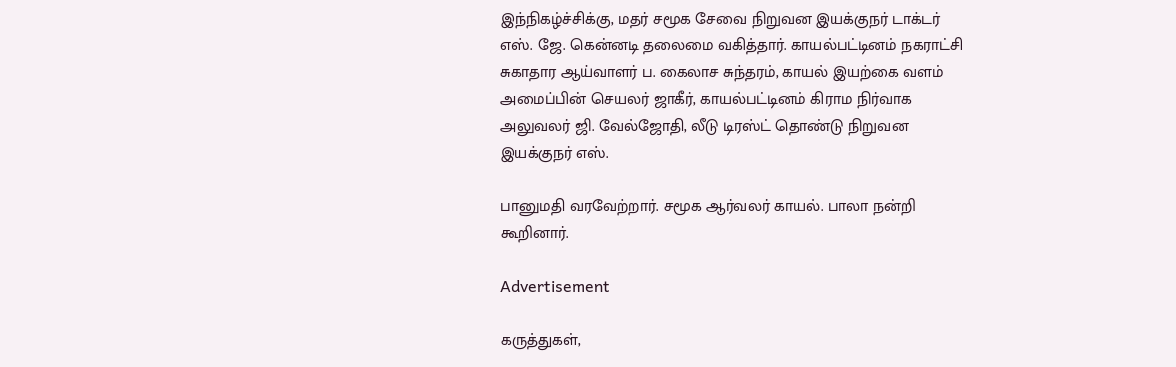இந்நிகழ்ச்சிக்கு, மதர் சமூக சேவை நிறுவன இயக்குநர் டாக்டர் எஸ். ஜே. கென்னடி தலைமை வகித்தார். காயல்பட்டினம் நகராட்சி சுகாதார ஆய்வாளர் ப. கைலாச சுந்தரம், காயல் இயற்கை வளம் அமைப்பின் செயலர் ஜாகீர், காயல்பட்டினம் கிராம நிர்வாக அலுவலர் ஜி. வேல்ஜோதி, லீடு டிரஸ்ட் தொண்டு நிறுவன இயக்குநர் எஸ்.

பானுமதி வரவேற்றார். சமூக ஆர்வலர் காயல். பாலா நன்றி கூறினார்.

Advertisement

கருத்துகள்,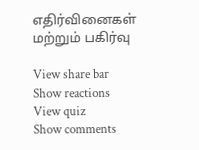எதிர்வினைகள் மற்றும் பகிர்வு

View share bar
Show reactions
View quiz
Show comments